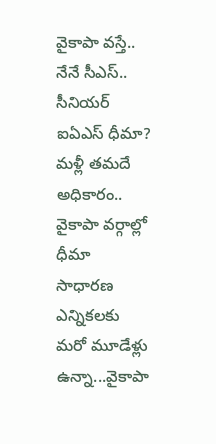వైకాపా వస్తే.. నేనే సీఎస్.. సీనియర్ ఐఏఎస్ ధీమా?
మళ్లీ తమదే అధికారం.. వైకాపా వర్గాల్లో ధీమా
సాధారణ ఎన్నికలకు మరో మూడేళ్లు ఉన్నా...వైకాపా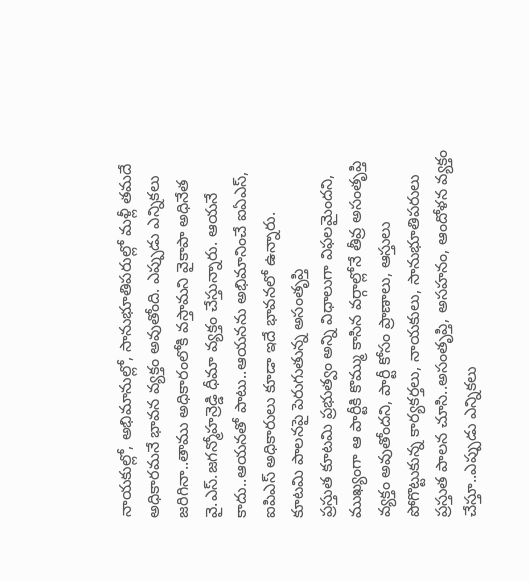నాయకుల్లో, అభిమానుల్లో, సానుభూతిపరుల్లో మళ్లీ తమదే అధికారమనే భావన వ్యక్తం అవుతోంది. ఎప్పుడు ఎన్నికలు జరిగినా..తాము అధికారంలోకి వస్తామని వైకాపా అధినేత వై.ఎస్.జగన్మోహన్రెడ్డి ధీమా వ్యక్తం చేస్తున్నారు. ఆయనే కాదు..ఆయనతో పాటు..ఆయనను అభిమానించే ఐఏఎస్, ఐపిఎస్ అధికారులు కూడా ఇదే భావనలో ఉన్నారు.
కూటమి పాలనపై పెరుగుతున్న అసంతృప్తి
ప్రస్తుత కూటమి ప్రభుత్వం అన్ని విధాలుగా విఫలమైందని, ముఖ్యంగా ఆ పార్టీకి కొమ్ము కాసిన వర్గాల్లోనే తీవ్ర అసంతృప్తి వ్యక్తం అవుతోందని, పార్టీ కోసం ప్రాణాలు, ఆస్తులు పోగొట్టుకున్న కార్యకర్తలు, నాయకులు, సానుభూతిపరులు ప్రస్తుత పాలన చూసి..అసంతృప్తి, అసహనం, ఆందోళన వ్యక్తం చేస్తూ..ఎప్పుడు ఎన్నికలు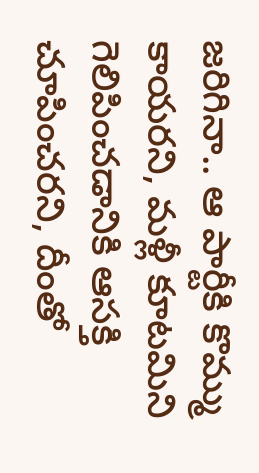జరిగినా.. ఆ పార్టీకి కొమ్ము కాయరని, మళ్లీ కూటమిని గెలిపించడానికి ఆసక్తి చూపించరని, దీంతో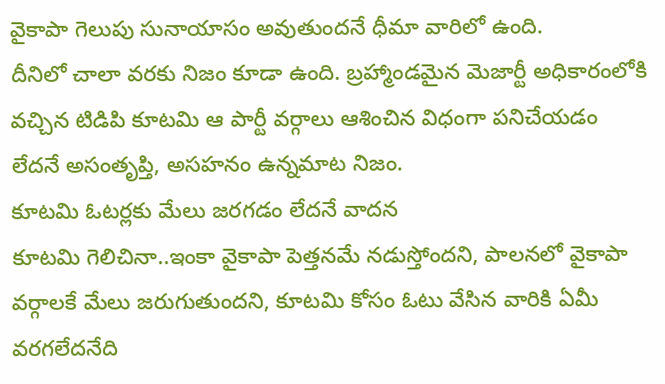వైకాపా గెలుపు సునాయాసం అవుతుందనే ధీమా వారిలో ఉంది.
దీనిలో చాలా వరకు నిజం కూడా ఉంది. బ్రహ్మాండమైన మెజార్టీ అధికారంలోకి వచ్చిన టిడిపి కూటమి ఆ పార్టీ వర్గాలు ఆశించిన విధంగా పనిచేయడం లేదనే అసంతృప్తి, అసహనం ఉన్నమాట నిజం.
కూటమి ఓటర్లకు మేలు జరగడం లేదనే వాదన
కూటమి గెలిచినా..ఇంకా వైకాపా పెత్తనమే నడుస్తోందని, పాలనలో వైకాపా వర్గాలకే మేలు జరుగుతుందని, కూటమి కోసం ఓటు వేసిన వారికి ఏమీ వరగలేదనేది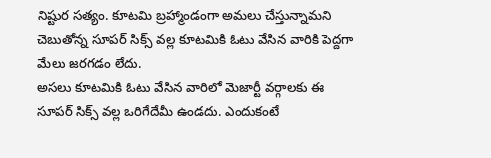నిష్టుర సత్యం. కూటమి బ్రహ్మాండంగా అమలు చేస్తున్నామని చెబుతోన్న సూపర్ సిక్స్ వల్ల కూటమికి ఓటు వేసిన వారికి పెద్దగా మేలు జరగడం లేదు.
అసలు కూటమికి ఓటు వేసిన వారిలో మెజార్టీ వర్గాలకు ఈ సూపర్ సిక్స్ వల్ల ఒరిగేదేమీ ఉండదు. ఎందుకంటే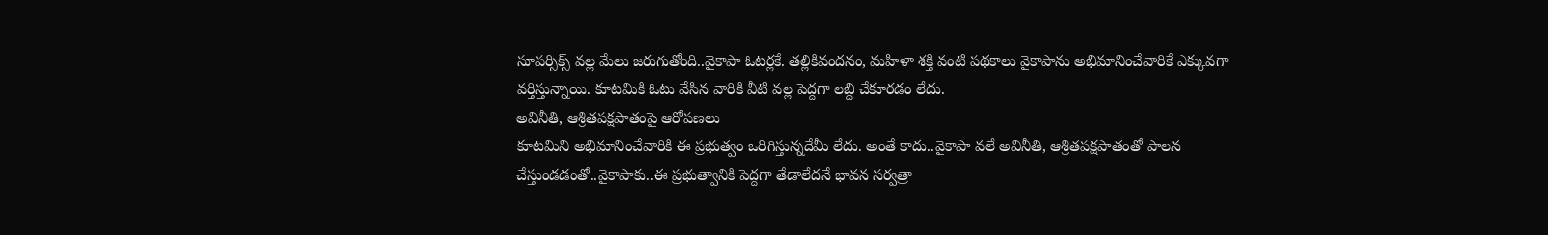సూపర్సిక్స్ వల్ల మేలు జరుగుతోంది..వైకాపా ఓటర్లకే. తల్లికివందనం, మహిళా శక్తి వంటి పథకాలు వైకాపాను అభిమానించేవారికే ఎక్కువగా వర్తిస్తున్నాయి. కూటమికి ఓటు వేసిన వారికి వీటి వల్ల పెద్దగా లబ్ది చేకూరడం లేదు.
అవినీతి, ఆశ్రితపక్షపాతంపై ఆరోపణలు
కూటమిని అభిమానించేవారికి ఈ ప్రభుత్వం ఒరిగిస్తున్నదేమీ లేదు. అంతే కాదు..వైకాపా వలే అవినీతి, ఆశ్రితపక్షపాతంతో పాలన చేస్తుండడంతో..వైకాపాకు..ఈ ప్రభుత్వానికి పెద్దగా తేడాలేదనే భావన సర్వత్రా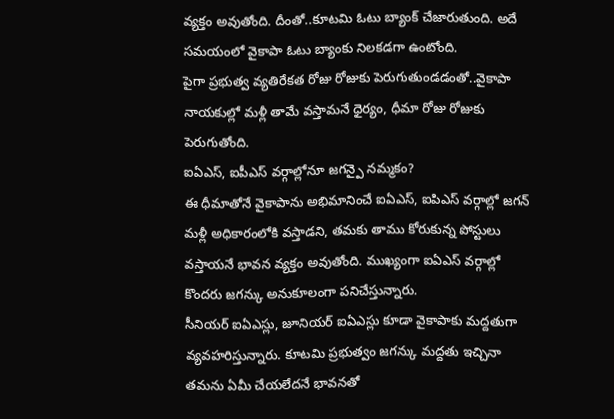వ్యక్తం అవుతోంది. దీంతో..కూటమి ఓటు బ్యాంక్ చేజారుతుంది. అదే సమయంలో వైకాపా ఓటు బ్యాంకు నిలకడగా ఉంటోంది.
పైగా ప్రభుత్వ వ్యతిరేకత రోజు రోజుకు పెరుగుతుండడంతో..వైకాపా నాయకుల్లో మళ్లీ తామే వస్తామనే ధైర్యం, ధీమా రోజు రోజుకు పెరుగుతోంది.
ఐఏఎస్, ఐపీఎస్ వర్గాల్లోనూ జగన్పై నమ్మకం?
ఈ ధీమాతోనే వైకాపాను అభిమానించే ఐఏఎస్, ఐపిఎస్ వర్గాల్లో జగన్ మళ్లీ అధికారంలోకి వస్తాడని, తమకు తాము కోరుకున్న పోస్టులు వస్తాయనే భావన వ్యక్తం అవుతోంది. ముఖ్యంగా ఐఏఎస్ వర్గాల్లో కొందరు జగన్కు అనుకూలంగా పనిచేస్తున్నారు.
సీనియర్ ఐఏఎస్లు, జూనియర్ ఐఏఎస్లు కూడా వైకాపాకు మద్దతుగా వ్యవహరిస్తున్నారు. కూటమి ప్రభుత్వం జగన్కు మద్దతు ఇచ్చినా తమను ఏమీ చేయలేదనే భావనతో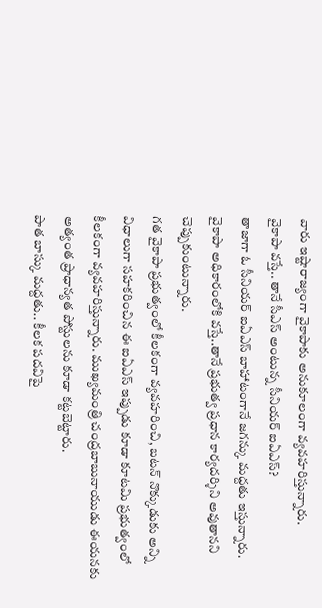వారు ఇష్టారాజ్యంగా వైకాపాకు అనుకూలంగా వ్యవహరిస్తున్నారు.
వైకాపా వస్తే.. తానే సీఎస్ అంటున్న సీనియర్ ఐఏఎస్?
తాజాగా ఓ సీనియర్ ఐఏఎస్ బాహాటంగానే జగన్కు మద్దతు ఇస్తున్నారు. వైకాపా అధికారంలోకి వస్తే..తానే ప్రభుత్వ ప్రధాన కార్యదర్శిని అవుతానని చెప్పుకుంటున్నారు.
గత వైకాపా ప్రభుత్వంలో కీలకంగా వ్యవహరించి, బటన్ నొక్కుడుకు అన్ని విధాలుగా సహకరించిన ఈ ఐఏఎస్ ఇప్పుడు కూడా కూటమి ప్రభుత్వంలో కీలకంగా వ్యవహరిస్తున్నారు. ముఖ్యమంత్రి చంద్రబాబునాయుడు ఈయనకు అత్యంత ప్రాధాన్యత పోస్టులను కూడా కట్టబెట్టారు.
పాత బాస్కు మద్దతు.. కీలక పదవిపై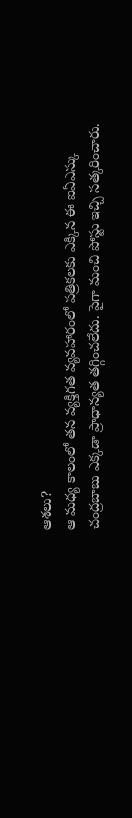ఆశలు?
ఆ మధ్య కాలంలో తన వ్యక్తిగత వ్యవహారంలో పత్రికలకు ఎక్కిన ఈ ఐఏఎస్కు చంద్రబాబు ఎక్కడా ప్రాధాన్యత తగ్గించలేదు. పైగా మంచి పోస్టు ఇచ్చి సత్కరించారు.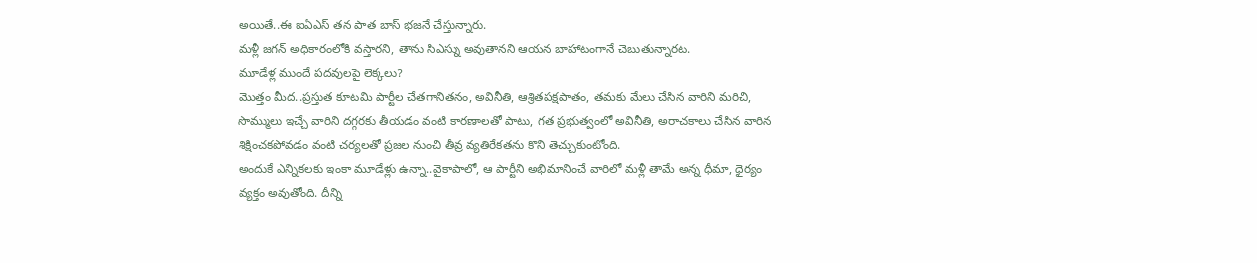అయితే..ఈ ఐఏఎస్ తన పాత బాస్ భజనే చేస్తున్నారు.
మళ్లీ జగన్ అధికారంలోకి వస్తారని, తాను సిఎస్ను అవుతానని ఆయన బాహాటంగానే చెబుతున్నారట.
మూడేళ్ల ముందే పదవులపై లెక్కలు?
మొత్తం మీద..ప్రస్తుత కూటమి పార్టీల చేతగానితనం, అవినీతి, ఆశ్రితపక్షపాతం, తమకు మేలు చేసిన వారిని మరిచి, సొమ్ములు ఇచ్చే వారిని దగ్గరకు తీయడం వంటి కారణాలతో పాటు, గత ప్రభుత్వంలో అవినీతి, అరాచకాలు చేసిన వారిన శిక్షించకపోవడం వంటి చర్యలతో ప్రజల నుంచి తీవ్ర వ్యతిరేకతను కొని తెచ్చుకుంటోంది.
అందుకే ఎన్నికలకు ఇంకా మూడేళ్లు ఉన్నా..వైకాపాలో, ఆ పార్టీని అభిమానించే వారిలో మళ్లీ తామే అన్న ధీమా, ధైర్యం వ్యక్తం అవుతోంది. దీన్ని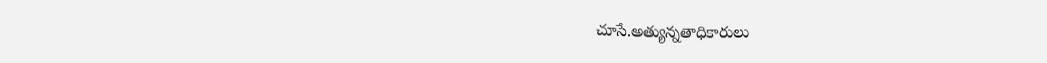చూసే.అత్యున్నతాధికారులు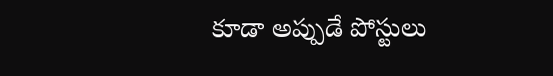కూడా అప్పుడే పోస్టులు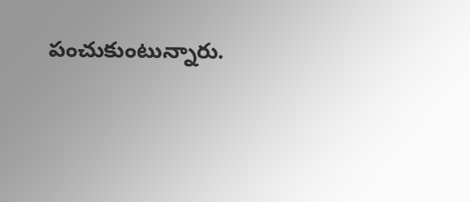పంచుకుంటున్నారు.